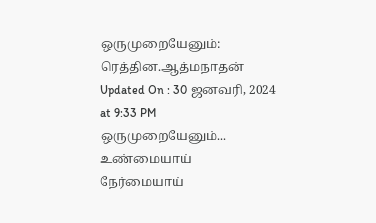ஒருமுறையேனும்: ரெத்தின.ஆத்மநாதன்
Updated On : 30 ஜனவரி, 2024 at 9:33 PM
ஒருமுறையேனும்... உண்மையாய் நேர்மையாய்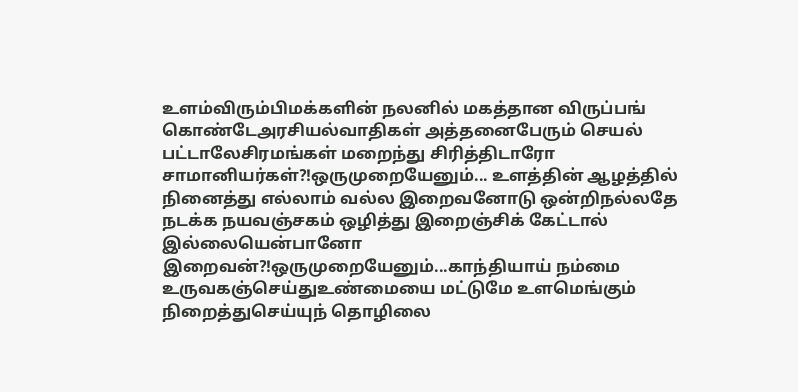உளம்விரும்பிமக்களின் நலனில் மகத்தான விருப்பங் கொண்டேஅரசியல்வாதிகள் அத்தனைபேரும் செயல் பட்டாலேசிரமங்கள் மறைந்து சிரித்திடாரோ சாமானியர்கள்?!ஒருமுறையேனும்... உளத்தின் ஆழத்தில் நினைத்து எல்லாம் வல்ல இறைவனோடு ஒன்றிநல்லதே நடக்க நயவஞ்சகம் ஒழித்து இறைஞ்சிக் கேட்டால் இல்லையென்பானோ இறைவன்?!ஒருமுறையேனும்...காந்தியாய் நம்மை உருவகஞ்செய்துஉண்மையை மட்டுமே உளமெங்கும் நிறைத்துசெய்யுந் தொழிலை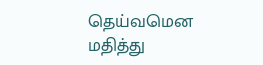தெய்வமென மதித்து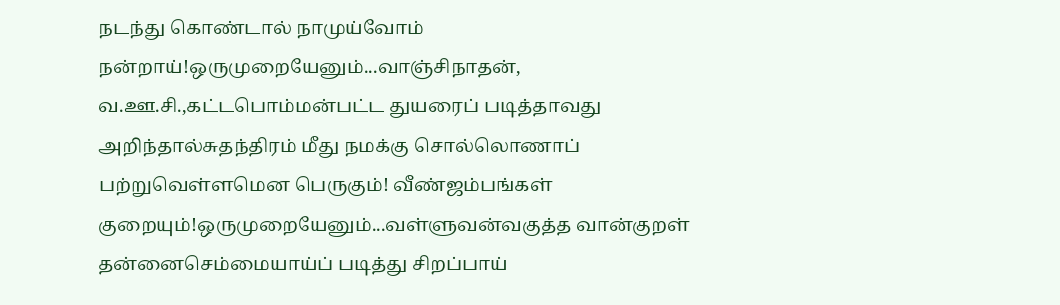நடந்து கொண்டால் நாமுய்வோம் நன்றாய்!ஒருமுறையேனும்...வாஞ்சிநாதன், வ.ஊ.சி.,கட்டபொம்மன்பட்ட துயரைப் படித்தாவது அறிந்தால்சுதந்திரம் மீது நமக்கு சொல்லொணாப் பற்றுவெள்ளமென பெருகும்! வீண்ஜம்பங்கள் குறையும்!ஒருமுறையேனும்...வள்ளுவன்வகுத்த வான்குறள் தன்னைசெம்மையாய்ப் படித்து சிறப்பாய்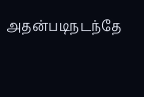அதன்படிநடந்தே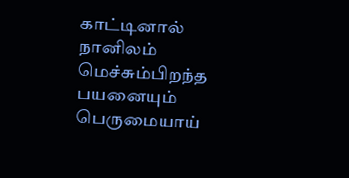காட்டினால் நானிலம் மெச்சும்பிறந்த பயனையும் பெருமையாய்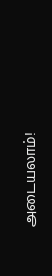அடையலாம்!